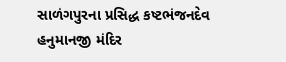સાળંગપુરના પ્રસિદ્ધ કષ્ટભંજનદેવ હનુમાનજી મંદિર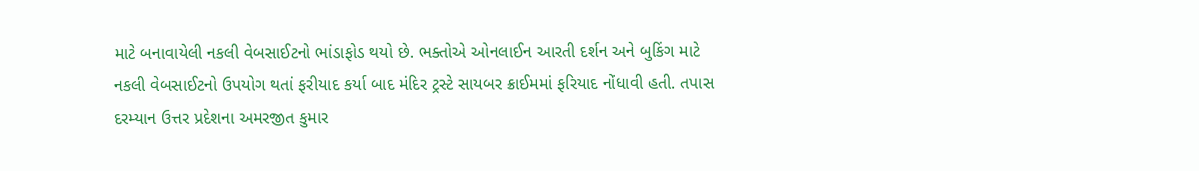માટે બનાવાયેલી નકલી વેબસાઈટનો ભાંડાફોડ થયો છે. ભક્તોએ ઓનલાઈન આરતી દર્શન અને બુકિંગ માટે નકલી વેબસાઈટનો ઉપયોગ થતાં ફરીયાદ કર્યા બાદ મંદિર ટ્રસ્ટે સાયબર ક્રાઈમમાં ફરિયાદ નોંધાવી હતી. તપાસ દરમ્યાન ઉત્તર પ્રદેશના અમરજીત કુમાર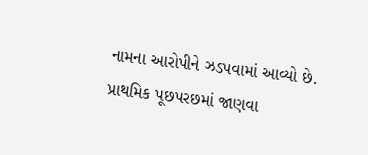નામના આરોપીને ઝડપવામાં આવ્યો છે. પ્રાથમિક પૂછપરછમાં જાણવા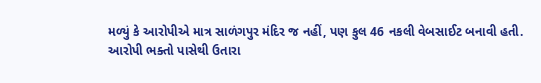મળ્યું કે આરોપીએ માત્ર સાળંગપુર મંદિર જ નહીં, પણ કુલ 46 નકલી વેબસાઈટ બનાવી હતી.
આરોપી ભક્તો પાસેથી ઉતારા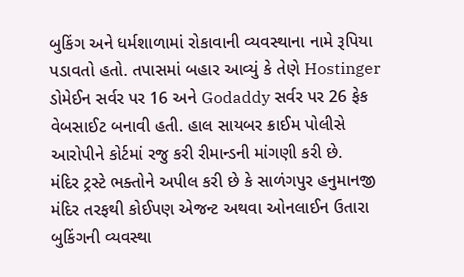બુકિંગ અને ધર્મશાળામાં રોકાવાની વ્યવસ્થાના નામે રૂપિયા પડાવતો હતો. તપાસમાં બહાર આવ્યું કે તેણે Hostinger ડોમેઈન સર્વર પર 16 અને Godaddy સર્વર પર 26 ફેક વેબસાઈટ બનાવી હતી. હાલ સાયબર ક્રાઈમ પોલીસે આરોપીને કોર્ટમાં રજુ કરી રીમાન્ડની માંગણી કરી છે.
મંદિર ટ્રસ્ટે ભક્તોને અપીલ કરી છે કે સાળંગપુર હનુમાનજી મંદિર તરફથી કોઈપણ એજન્ટ અથવા ઓનલાઈન ઉતારા બુકિંગની વ્યવસ્થા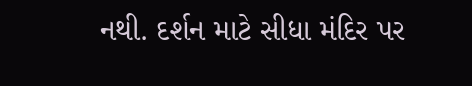નથી. દર્શન માટે સીધા મંદિર પર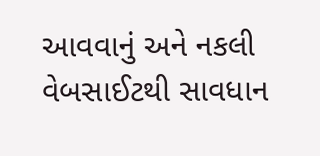આવવાનું અને નકલી વેબસાઈટથી સાવધાન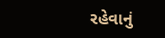રહેવાનું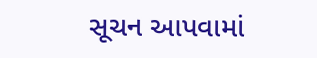સૂચન આપવામાં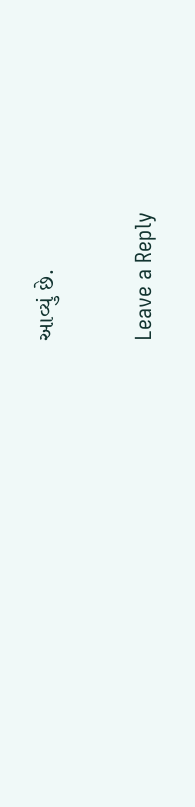આવ્યું છે.

Leave a Reply